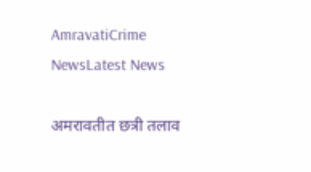AmravatiCrime NewsLatest News

अमरावतीत छत्री तलाव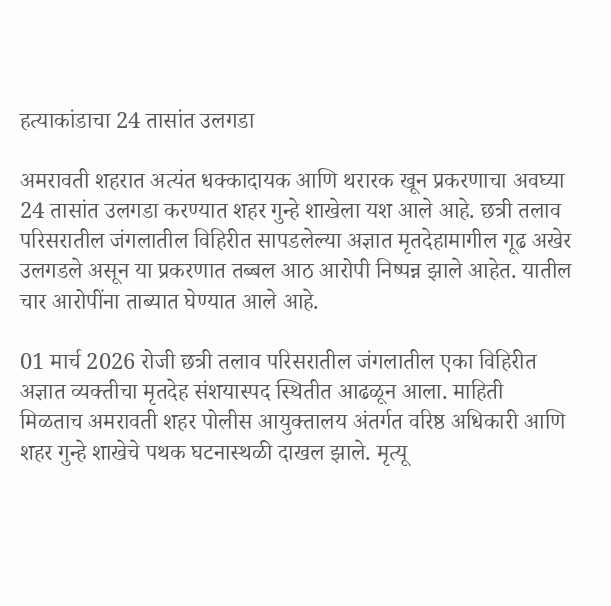हत्याकांडाचा 24 तासांत उलगडा

अमरावती शहरात अत्यंत धक्कादायक आणि थरारक खून प्रकरणाचा अवघ्या 24 तासांत उलगडा करण्यात शहर गुन्हे शाखेला यश आले आहे. छत्री तलाव परिसरातील जंगलातील विहिरीत सापडलेल्या अज्ञात मृतदेहामागील गूढ अखेर उलगडले असून या प्रकरणात तब्बल आठ आरोपी निष्पन्न झाले आहेत. यातील चार आरोपींना ताब्यात घेण्यात आले आहे.

01 मार्च 2026 रोजी छत्री तलाव परिसरातील जंगलातील एका विहिरीत अज्ञात व्यक्तीचा मृतदेह संशयास्पद स्थितीत आढळून आला. माहिती मिळताच अमरावती शहर पोलीस आयुक्तालय अंतर्गत वरिष्ठ अधिकारी आणि शहर गुन्हे शाखेचे पथक घटनास्थळी दाखल झाले. मृत्यू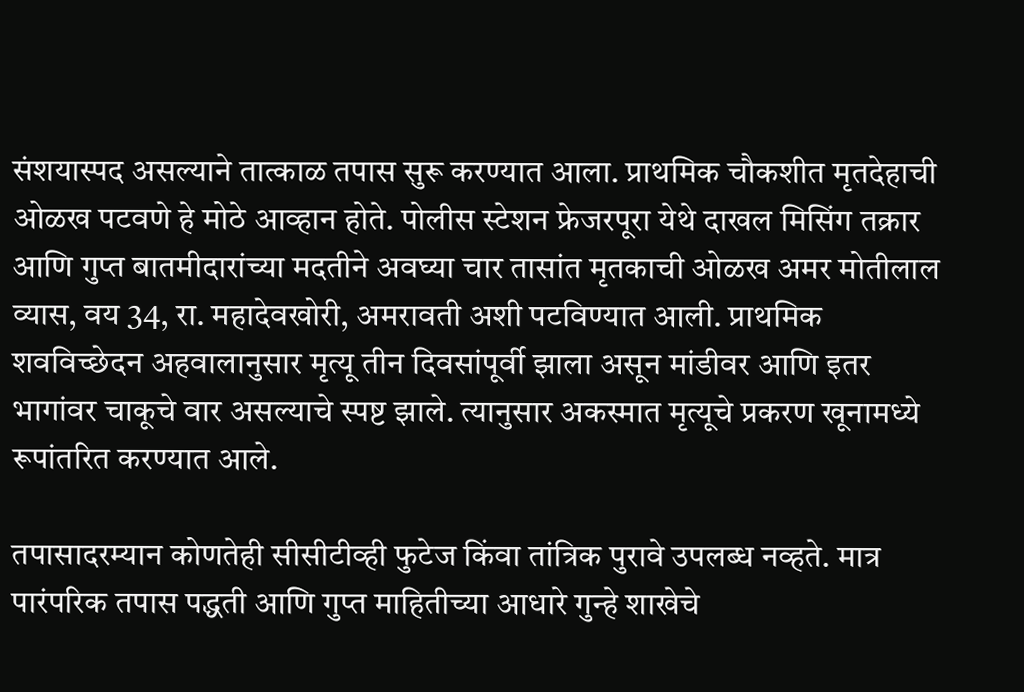संशयास्पद असल्याने तात्काळ तपास सुरू करण्यात आला. प्राथमिक चौकशीत मृतदेहाची ओळख पटवणे हे मोठे आव्हान होते. पोलीस स्टेशन फ्रेजरपूरा येथे दाखल मिसिंग तक्रार आणि गुप्त बातमीदारांच्या मदतीने अवघ्या चार तासांत मृतकाची ओळख अमर मोतीलाल व्यास, वय 34, रा. महादेवखोरी, अमरावती अशी पटविण्यात आली. प्राथमिक शवविच्छेदन अहवालानुसार मृत्यू तीन दिवसांपूर्वी झाला असून मांडीवर आणि इतर भागांवर चाकूचे वार असल्याचे स्पष्ट झाले. त्यानुसार अकस्मात मृत्यूचे प्रकरण खूनामध्ये रूपांतरित करण्यात आले.

तपासादरम्यान कोणतेही सीसीटीव्ही फुटेज किंवा तांत्रिक पुरावे उपलब्ध नव्हते. मात्र पारंपरिक तपास पद्धती आणि गुप्त माहितीच्या आधारे गुन्हे शाखेचे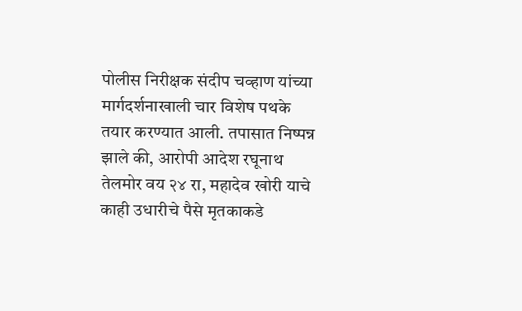पोलीस निरीक्षक संदीप चव्हाण यांच्या मार्गदर्शनाखाली चार विशेष पथके तयार करण्यात आली. तपासात निष्पन्न झाले की, आरोपी आदेश रघूनाथ तेलमोर वय २४ रा, महादेव खोरी याचे काही उधारीचे पैसे मृतकाकडे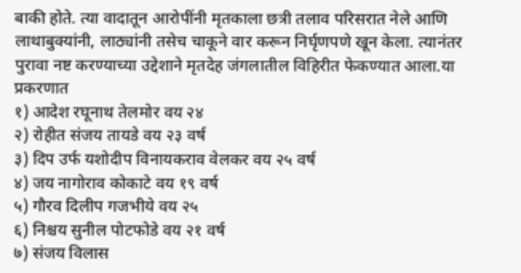बाकी होते. त्या वादातून आरोपींनी मृतकाला छत्री तलाव परिसरात नेले आणि लाथाबुक्यांनी, लाठ्यांनी तसेच चाकूने वार करून निर्घृणपणे खून केला. त्यानंतर पुरावा नष्ट करण्याच्या उद्देशाने मृतदेह जंगलातील विहिरीत फेकण्यात आला.या प्रकरणात
१) आदेश रघूनाथ तेलमोर वय २४
२) रोहीत संजय तायडे वय २३ वर्ष
३) दिप उर्फ यशोदीप विनायकराव वेलकर वय २५ वर्ष
४) जय नागोराव कोकाटे वय १९ वर्ष
५) गौरव दिलीप गजभीये वय २५
६) निश्चय सुनील पोटफोडे वय २१ वर्ष
७) संजय विलास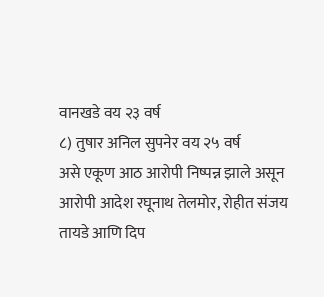वानखडे वय २३ वर्ष
८) तुषार अनिल सुपनेर वय २५ वर्ष
असे एकूण आठ आरोपी निष्पन्न झाले असून आरोपी आदेश रघूनाथ तेलमोर, रोहीत संजय तायडे आणि दिप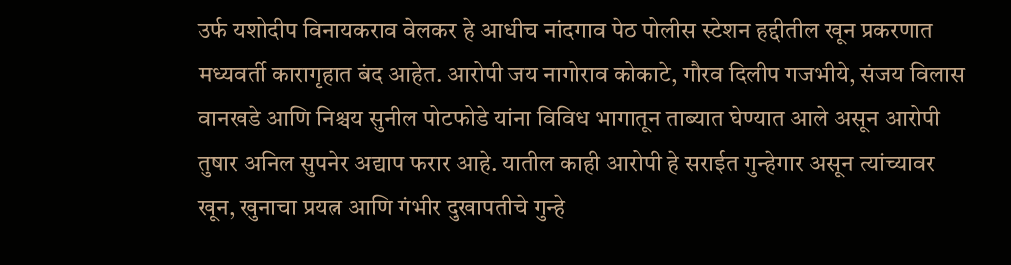उर्फ यशोदीप विनायकराव वेलकर हे आधीच नांदगाव पेठ पोलीस स्टेशन हद्दीतील खून प्रकरणात मध्यवर्ती कारागृहात बंद आहेत. आरोपी जय नागोराव कोकाटे, गौरव दिलीप गजभीये, संजय विलास वानखडे आणि निश्चय सुनील पोटफोडे यांना विविध भागातून ताब्यात घेण्यात आले असून आरोपी तुषार अनिल सुपनेर अद्याप फरार आहे. यातील काही आरोपी हे सराईत गुन्हेगार असून त्यांच्यावर खून, खुनाचा प्रयत्न आणि गंभीर दुखापतीचे गुन्हे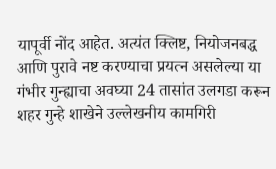यापूर्वी नोंद आहेत. अत्यंत क्लिष्ट, नियोजनबद्ध आणि पुरावे नष्ट करण्याचा प्रयत्न असलेल्या या गंभीर गुन्ह्याचा अवघ्या 24 तासांत उलगडा करून शहर गुन्हे शाखेने उल्लेखनीय कामगिरी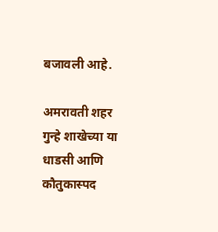बजावली आहे.

अमरावती शहर गुन्हे शाखेच्या या धाडसी आणि कौतुकास्पद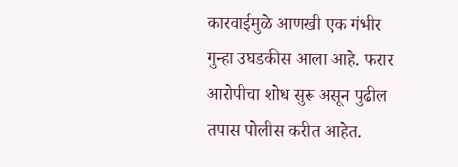कारवाईमुळे आणखी एक गंभीर गुन्हा उघडकीस आला आहे. फरार आरोपीचा शोध सुरू असून पुढील तपास पोलीस करीत आहेत.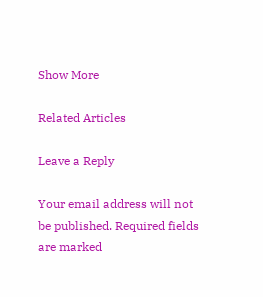Show More

Related Articles

Leave a Reply

Your email address will not be published. Required fields are marked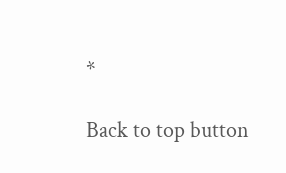*

Back to top button